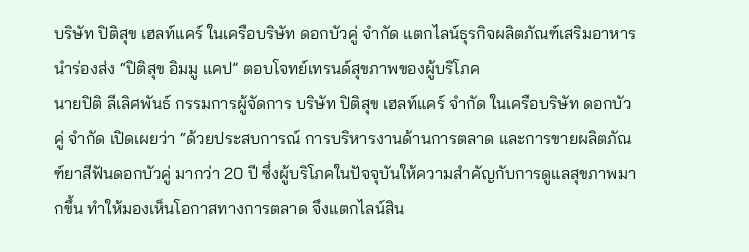บริษัท ปิติสุข เฮลท์แคร์ ในเครือบริษัท ดอกบัวคู่ จำกัด แตกไลน์ธุรกิจผลิตภัณฑ์เสริมอาหาร นำร่องส่ง “ปิติสุข อิมมู แคป” ตอบโจทย์เทรนด์สุขภาพของผู้บริโภค
นายปิติ ลีเลิศพันธ์ กรรมการผู้จัดการ บริษัท ปิติสุข เฮลท์แคร์ จำกัด ในเครือบริษัท ดอกบัวคู่ จำกัด เปิดเผยว่า “ด้วยประสบการณ์ การบริหารงานด้านการตลาด และการขายผลิตภัณฑ์ยาสีฟันดอกบัวคู่ มากว่า 20 ปี ซึ่งผู้บริโภคในปัจจุบันให้ความสำคัญกับการดูแลสุขภาพมากขึ้น ทำให้มองเห็นโอกาสทางการตลาด จึงแตกไลน์สิน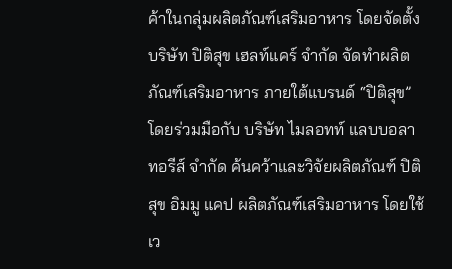ค้าในกลุ่มผลิตภัณฑ์เสริมอาหาร โดยจัดตั้ง บริษัท ปิติสุข เฮลท์แคร์ จำกัด จัดทำผลิตภัณฑ์เสริมอาหาร ภายใต้แบรนด์ “ปิติสุข”
โดยร่วมมือกับ บริษัท ไมลอทท์ แลบบอลาทอรีส์ จำกัด ค้นคว้าและวิจัยผลิตภัณฑ์ ปิติสุข อิมมู แคป ผลิตภัณฑ์เสริมอาหาร โดยใช้เว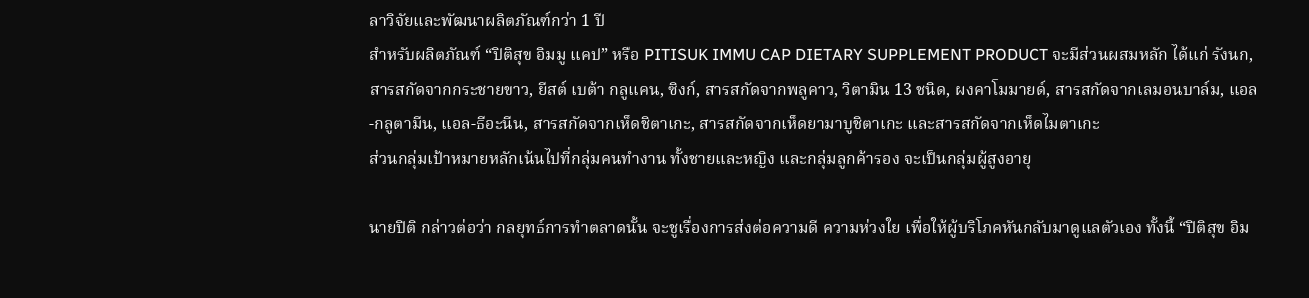ลาวิจัยและพัฒนาผลิตภัณฑ์กว่า 1 ปี
สำหรับผลิตภัณฑ์ “ปิติสุข อิมมู แคป” หรือ PITISUK IMMU CAP DIETARY SUPPLEMENT PRODUCT จะมีส่วนผสมหลัก ได้แก่ รังนก, สารสกัดจากกระชายขาว, ยีสต์ เบต้า กลูแคน, ซิงก์, สารสกัดจากพลูคาว, วิตามิน 13 ชนิด, ผงคาโมมายด์, สารสกัดจากเลมอนบาล์ม, แอล-กลูตามีน, แอล-ธีอะนีน, สารสกัดจากเห็ดชิตาเกะ, สารสกัดจากเห็ดยามาบูชิตาเกะ และสารสกัดจากเห็ดไมตาเกะ
ส่วนกลุ่มเป้าหมายหลักเน้นไปที่กลุ่มคนทำงาน ทั้งชายและหญิง และกลุ่มลูกค้ารอง จะเป็นกลุ่มผู้สูงอายุ

นายปิติ กล่าวต่อว่า กลยุทธ์การทำตลาดนั้น จะชูเรื่องการส่งต่อความดี ความห่วงใย เพื่อให้ผู้บริโภคหันกลับมาดูแลตัวเอง ทั้งนี้ “ปิติสุข อิม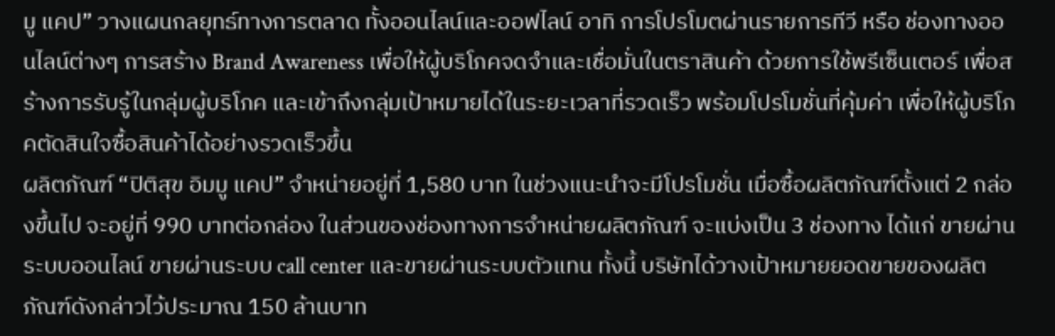มู แคป” วางแผนกลยุทธ์ทางการตลาด ทั้งออนไลน์และออฟไลน์ อาทิ การโปรโมตผ่านรายการทีวี หรือ ช่องทางออนไลน์ต่างๆ การสร้าง Brand Awareness เพื่อให้ผู้บริโภคจดจำและเชื่อมั่นในตราสินค้า ด้วยการใช้พรีเซ็นเตอร์ เพื่อสร้างการรับรู้ในกลุ่มผู้บริโภค และเข้าถึงกลุ่มเป้าหมายได้ในระยะเวลาที่รวดเร็ว พร้อมโปรโมชั่นที่คุ้มค่า เพื่อให้ผู้บริโภคตัดสินใจซื้อสินค้าได้อย่างรวดเร็วขึ้น
ผลิตภัณฑ์ “ปิติสุข อิมมู แคป” จำหน่ายอยู่ที่ 1,580 บาท ในช่วงแนะนำจะมีโปรโมชั่น เมื่อซื้อผลิตภัณฑ์ตั้งแต่ 2 กล่องขึ้นไป จะอยู่ที่ 990 บาทต่อกล่อง ในส่วนของช่องทางการจำหน่ายผลิตภัณฑ์ จะแบ่งเป็น 3 ช่องทาง ได้แก่ ขายผ่านระบบออนไลน์ ขายผ่านระบบ call center และขายผ่านระบบตัวแทน ทั้งนี้ บริษัทได้วางเป้าหมายยอดขายของผลิตภัณฑ์ดังกล่าวไว้ประมาณ 150 ล้านบาท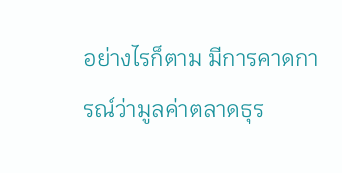อย่างไรก็ตาม มีการคาดการณ์ว่ามูลค่าตลาดธุร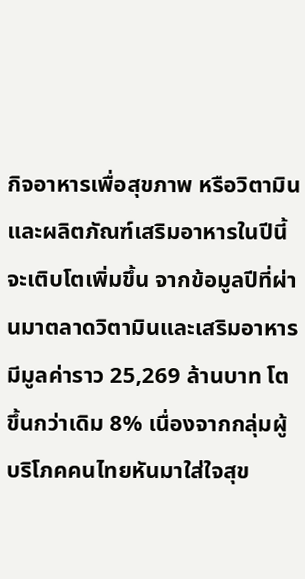กิจอาหารเพื่อสุขภาพ หรือวิตามินและผลิตภัณฑ์เสริมอาหารในปีนี้จะเติบโตเพิ่มขึ้น จากข้อมูลปีที่ผ่านมาตลาดวิตามินและเสริมอาหาร มีมูลค่าราว 25,269 ล้านบาท โตขึ้นกว่าเดิม 8% เนื่องจากกลุ่มผู้บริโภคคนไทยหันมาใส่ใจสุข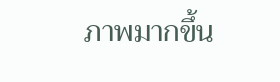ภาพมากขึ้น